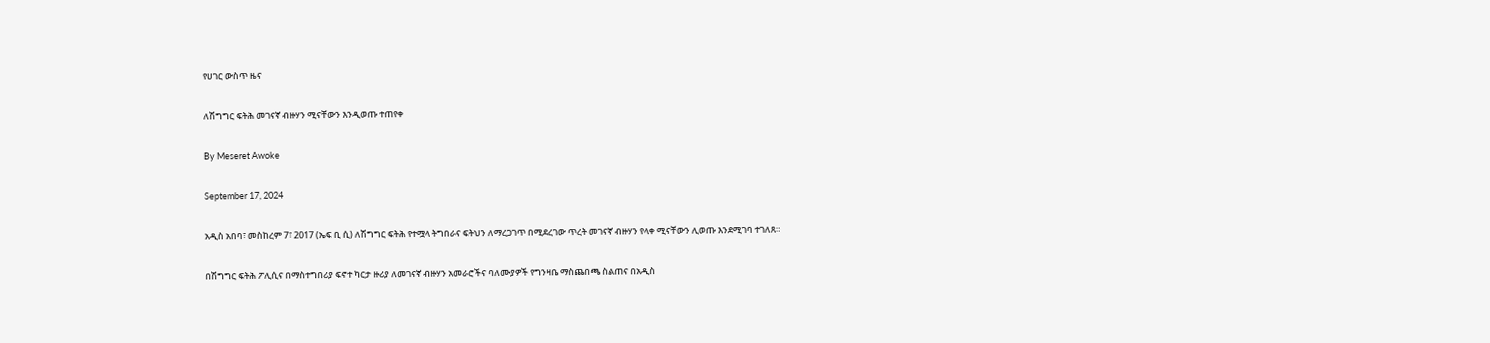የሀገር ውስጥ ዜና

ለሽግግር ፍትሕ መገናኛ ብዙሃን ሚናቸውን እንዲወጡ ተጠየቀ

By Meseret Awoke

September 17, 2024

አዲስ አበባ፣ መስከረም 7፣ 2017 (ኤፍ ቢ ሲ) ለሽግግር ፍትሕ የተሟላ ትግበራና ፍትህን ለማረጋገጥ በሚደረገው ጥረት መገናኛ ብዙሃን የላቀ ሚናቸውን ሊወጡ እንደሚገባ ተገለጸ።

በሽግግር ፍትሕ ፖሊሲና በማስተግበሪያ ፍኖተ ካርታ ዙሪያ ለመገናኛ ብዙሃን አመራሮችና ባለሙያዎች የግንዛቤ ማስጨበጫ ስልጠና በአዲስ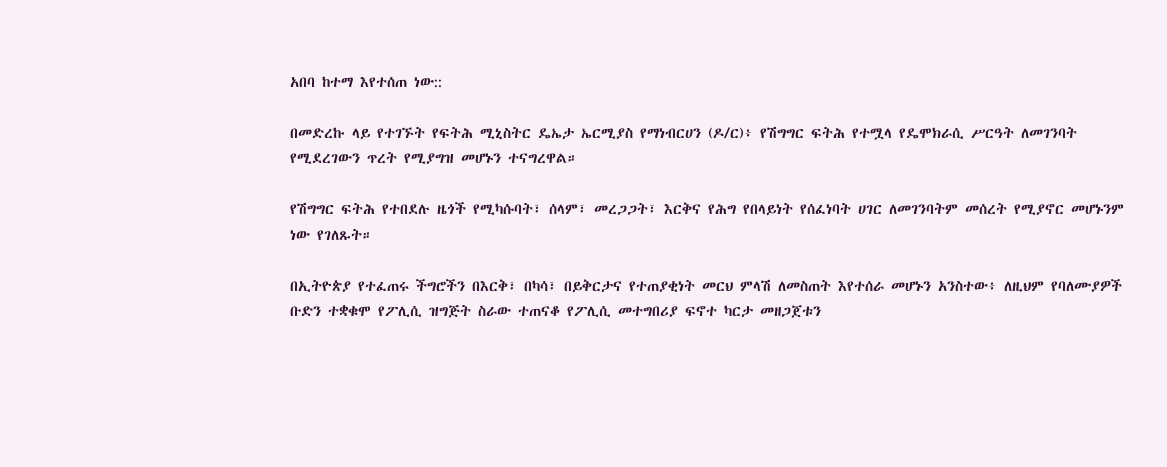አበባ ከተማ እየተሰጠ ነው::

በመድረኩ ላይ የተገኙት የፍትሕ ሚኒስትር ዴኤታ ኤርሚያስ የማነብርሀን (ዶ/ር)፥ የሽግግር ፍትሕ የተሟላ የዴሞክራሲ ሥርዓት ለመገንባት የሚደረገውን ጥረት የሚያግዝ መሆኑን ተናግረዋል።

የሽግግር ፍትሕ የተበደሉ ዜጎች የሚካሱባት፣ ሰላም፣ መረጋጋት፣ እርቅና የሕግ የበላይነት የሰፈነባት ሀገር ለመገንባትም መሰረት የሚያኖር መሆኑንም ነው የገለጹት።

በኢትዮጵያ የተፈጠሩ ችግሮችን በእርቅ፣ በካሳ፣ በይቅርታና የተጠያቂነት መርህ ምላሽ ለመስጠት እየተሰራ መሆኑን አንስተው፥ ለዚህም የባለሙያዎች ቡድን ተቋቁሞ የፖሊሲ ዝግጅት ስራው ተጠናቆ የፖሊሲ መተግበሪያ ፍኖተ ካርታ መዘጋጀቱን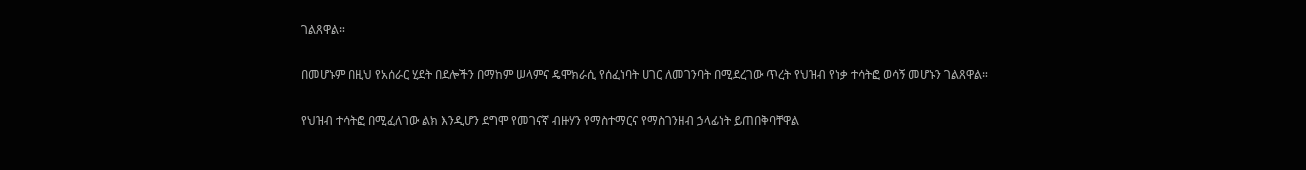ገልጸዋል።

በመሆኑም በዚህ የአሰራር ሂደት በደሎችን በማከም ሠላምና ዴሞክራሲ የሰፈነባት ሀገር ለመገንባት በሚደረገው ጥረት የህዝብ የነቃ ተሳትፎ ወሳኝ መሆኑን ገልጸዋል።

የህዝብ ተሳትፎ በሚፈለገው ልክ እንዲሆን ደግሞ የመገናኛ ብዙሃን የማስተማርና የማስገንዘብ ኃላፊነት ይጠበቅባቸዋል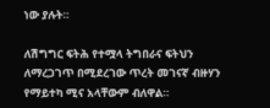ነው ያሉት።

ለሽግግር ፍትሕ የተሟላ ትግበራና ፍትህን ለማረጋገጥ በሚደረገው ጥረት መገናኛ ብዙሃን የማይተካ ሚና አላቸውም ብለዋል።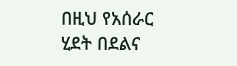በዚህ የአሰራር ሂደት በደልና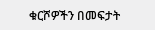ቁርሾዎችን በመፍታት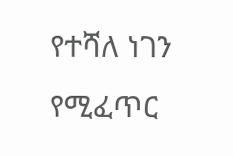የተሻለ ነገን የሚፈጥር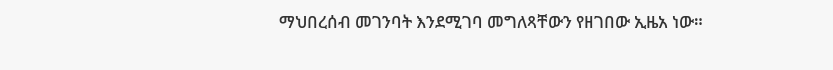ማህበረሰብ መገንባት እንደሚገባ መግለጻቸውን የዘገበው ኢዜአ ነው።